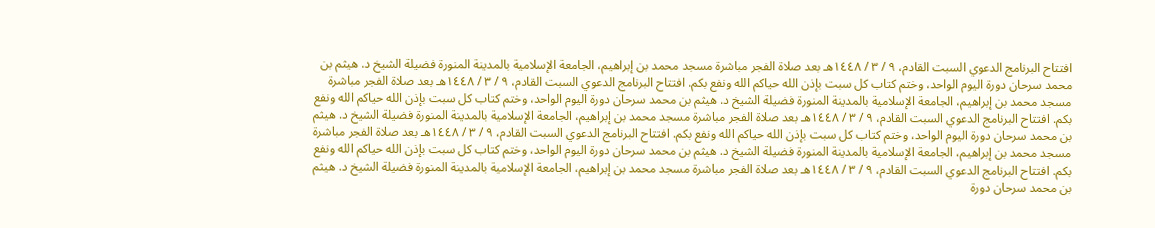افتتاح البرنامج الدعوي السبت القادم، ٩ / ٣ / ١٤٤٨هـ بعد صلاة الفجر مباشرة مسجد محمد بن إبراهيم، الجامعة الإسلامية بالمدينة المنورة فضيلة الشيخ د. هيثم بن محمد سرحان دورة اليوم الواحد، وختم كتاب كل سبت بإذن الله حياكم الله ونفع بكم. افتتاح البرنامج الدعوي السبت القادم، ٩ / ٣ / ١٤٤٨هـ بعد صلاة الفجر مباشرة مسجد محمد بن إبراهيم، الجامعة الإسلامية بالمدينة المنورة فضيلة الشيخ د. هيثم بن محمد سرحان دورة اليوم الواحد، وختم كتاب كل سبت بإذن الله حياكم الله ونفع بكم. افتتاح البرنامج الدعوي السبت القادم، ٩ / ٣ / ١٤٤٨هـ بعد صلاة الفجر مباشرة مسجد محمد بن إبراهيم، الجامعة الإسلامية بالمدينة المنورة فضيلة الشيخ د. هيثم بن محمد سرحان دورة اليوم الواحد، وختم كتاب كل سبت بإذن الله حياكم الله ونفع بكم. افتتاح البرنامج الدعوي السبت القادم، ٩ / ٣ / ١٤٤٨هـ بعد صلاة الفجر مباشرة مسجد محمد بن إبراهيم، الجامعة الإسلامية بالمدينة المنورة فضيلة الشيخ د. هيثم بن محمد سرحان دورة اليوم الواحد، وختم كتاب كل سبت بإذن الله حياكم الله ونفع بكم. افتتاح البرنامج الدعوي السبت القادم، ٩ / ٣ / ١٤٤٨هـ بعد صلاة الفجر مباشرة مسجد محمد بن إبراهيم، الجامعة الإسلامية بالمدينة المنورة فضيلة الشيخ د. هيثم بن محمد سرحان دورة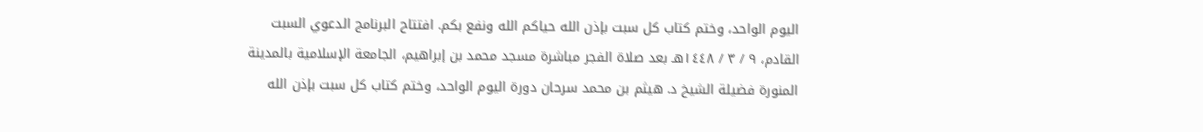اليوم الواحد، وختم كتاب كل سبت بإذن الله حياكم الله ونفع بكم. افتتاح البرنامج الدعوي السبت القادم، ٩ / ٣ / ١٤٤٨هـ بعد صلاة الفجر مباشرة مسجد محمد بن إبراهيم، الجامعة الإسلامية بالمدينة المنورة فضيلة الشيخ د. هيثم بن محمد سرحان دورة اليوم الواحد، وختم كتاب كل سبت بإذن الله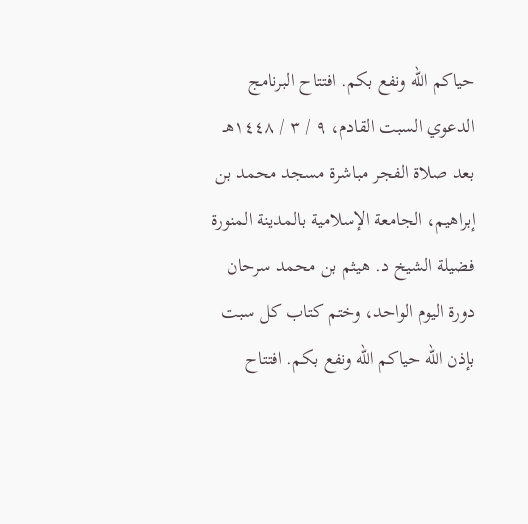حياكم الله ونفع بكم. افتتاح البرنامج الدعوي السبت القادم، ٩ / ٣ / ١٤٤٨هـ بعد صلاة الفجر مباشرة مسجد محمد بن إبراهيم، الجامعة الإسلامية بالمدينة المنورة فضيلة الشيخ د. هيثم بن محمد سرحان دورة اليوم الواحد، وختم كتاب كل سبت بإذن الله حياكم الله ونفع بكم. افتتاح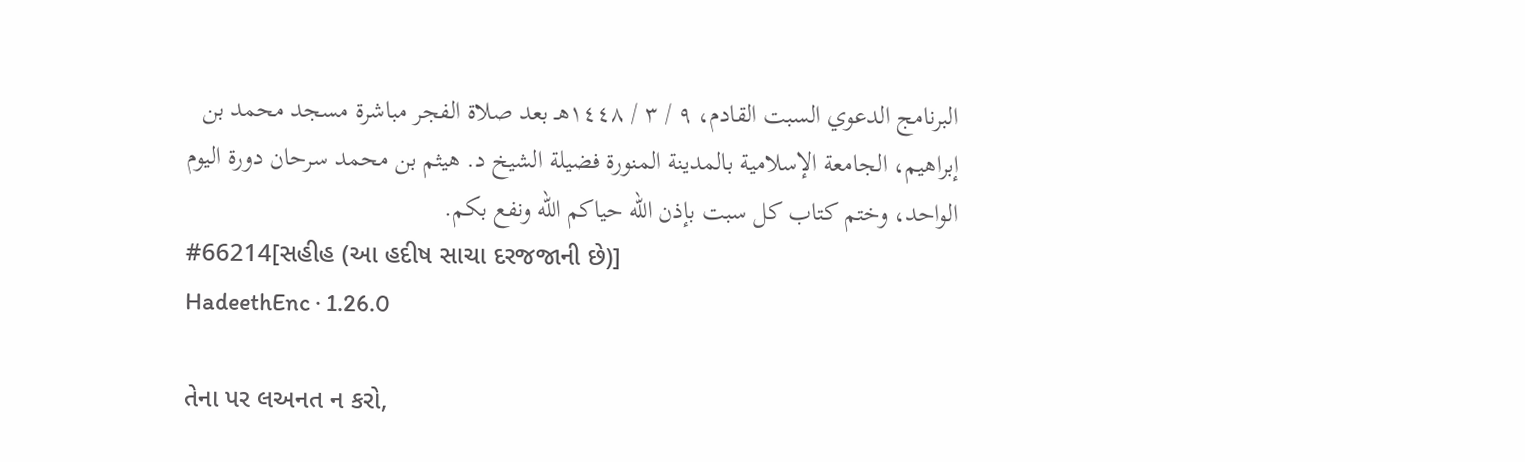البرنامج الدعوي السبت القادم، ٩ / ٣ / ١٤٤٨هـ بعد صلاة الفجر مباشرة مسجد محمد بن إبراهيم، الجامعة الإسلامية بالمدينة المنورة فضيلة الشيخ د. هيثم بن محمد سرحان دورة اليوم الواحد، وختم كتاب كل سبت بإذن الله حياكم الله ونفع بكم.
#66214[સહીહ (આ હદીષ સાચા દરજજાની છે)]
HadeethEnc · 1.26.0

તેના પર લઅનત ન કરો,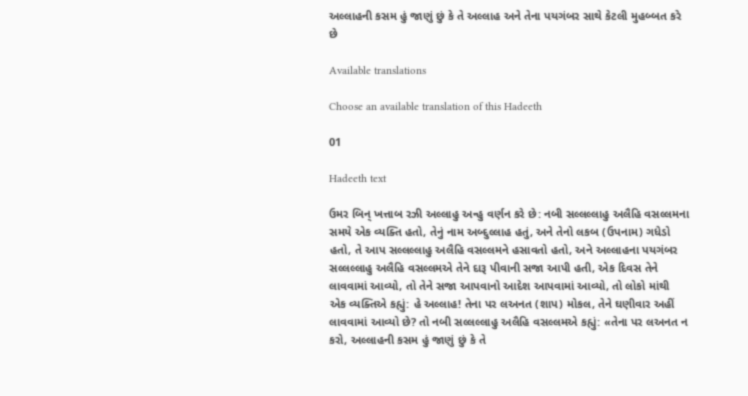અલ્લાહની કસમ હું જાણું છું કે તે અલ્લાહ અને તેના પયગંબર સાથે કેટલી મુહબ્બત કરે છે

Available translations

Choose an available translation of this Hadeeth

01

Hadeeth text

ઉમર બિન્ ખત્તાબ રઝી અલ્લાહુ અન્હુ વર્ણન કરે છે: નબી સલ્લલ્લાહુ અલૈહિ વસલ્લમના સમયે એક વ્યક્તિ હતો, તેનું નામ અબ્દુલ્લાહ હતું, અને તેનો લકબ (ઉપનામ) ગધેડો હતો, તે આપ સલ્લલ્લાહુ અલૈહિ વસલ્લમને હસાવતો હતો, અને અલ્લાહના પયગંબર સલ્લલ્લાહુ અલૈહિ વસલ્લમએ તેને દારૂ પીવાની સજા આપી હતી, એક દિવસ તેને લાવવામાં આવ્યો, તો તેને સજા આપવાનો આદેશ આપવામાં આવ્યો, તો લોકો માંથી એક વ્યક્તિએ કહ્યું: હે અલ્લાહ! તેના પર લઅનત (શાપ) મોકલ, તેને ઘણીવાર અહીં લાવવામાં આવ્યો છે? તો નબી સલ્લલ્લાહુ અલૈહિ વસલ્લમએ કહ્યું: «તેના પર લઅનત ન કરો, અલ્લાહની કસમ હું જાણું છું કે તે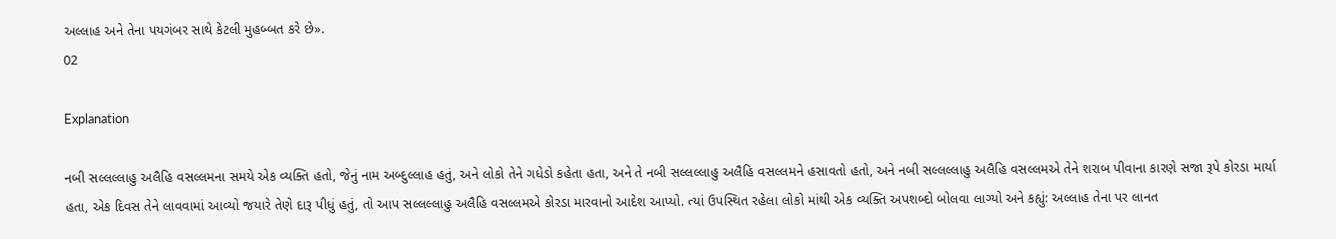અલ્લાહ અને તેના પયગંબર સાથે કેટલી મુહબ્બત કરે છે».
02

Explanation

નબી સલ્લલ્લાહુ અલૈહિ વસલ્લમના સમયે એક વ્યક્તિ હતો, જેનું નામ અબ્દુલ્લાહ હતું, અને લોકો તેને ગધેડો કહેતા હતા, અને તે નબી સલ્લલ્લાહુ અલૈહિ વસલ્લમને હસાવતો હતો, અને નબી સલ્લલ્લાહુ અલૈહિ વસલ્લમએ તેને શરાબ પીવાના કારણે સજા રૂપે કોરડા માર્યા હતા, એક દિવસ તેને લાવવામાં આવ્યો જયારે તેણે દારૂ પીધું હતું, તો આપ સલ્લલ્લાહુ અલૈહિ વસલ્લમએ કોરડા મારવાનો આદેશ આપ્યો. ત્યાં ઉપસ્થિત રહેલા લોકો માંથી એક વ્યક્તિ અપશબ્દો બોલવા લાગ્યો અને કહ્યું: અલ્લાહ તેના પર લાનત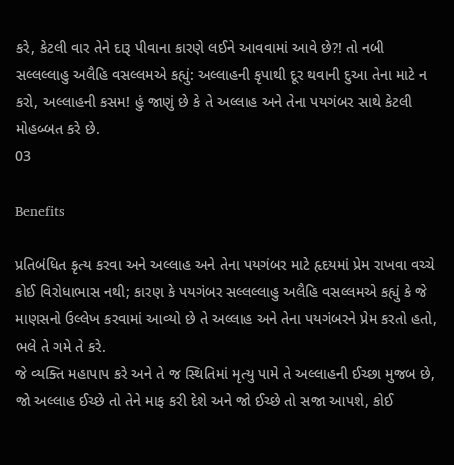કરે, કેટલી વાર તેને દારૂ પીવાના કારણે લઈને આવવામાં આવે છે?! તો નબી સલ્લલ્લાહુ અલૈહિ વસલ્લમએ કહ્યું: અલ્લાહની કૃપાથી દૂર થવાની દુઆ તેના માટે ન કરો, અલ્લાહની કસમ! હું જાણું છે કે તે અલ્લાહ અને તેના પયગંબર સાથે કેટલી મોહબ્બત કરે છે.
03

Benefits

પ્રતિબંધિત કૃત્ય કરવા અને અલ્લાહ અને તેના પયગંબર માટે હૃદયમાં પ્રેમ રાખવા વચ્ચે કોઈ વિરોધાભાસ નથી; કારણ કે પયગંબર સલ્લલ્લાહુ અલૈહિ વસલ્લમએ કહ્યું કે જે માણસનો ઉલ્લેખ કરવામાં આવ્યો છે તે અલ્લાહ અને તેના પયગંબરને પ્રેમ કરતો હતો, ભલે તે ગમે તે કરે.
જે વ્યક્તિ મહાપાપ કરે અને તે જ સ્થિતિમાં મૃત્યુ પામે તે અલ્લાહની ઈચ્છા મુજબ છે, જો અલ્લાહ ઈચ્છે તો તેને માફ કરી દેશે અને જો ઈચ્છે તો સજા આપશે, કોઈ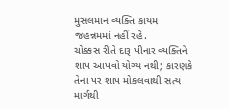મુસલમાન વ્યક્તિ કાયમ જહન્નમમાં નહીં રહે.
ચોક્કસ રીતે દારૂ પીનાર વ્યક્તિને શાપ આપવો યોગ્ય નથી; કારણકે તેના પર શાપ મોકલવાથી સત્ય માર્ગથી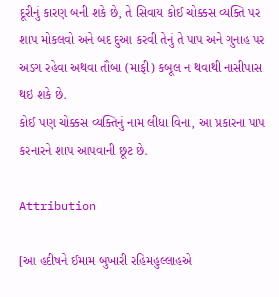દૂરીનું કારણ બની શકે છે, તે સિવાય કોઈ ચોક્કસ વ્યક્તિ પર શાપ મોકલવો અને બદ દુઆ કરવી તેનું તે પાપ અને ગુનાહ પર અડગ રહેવા અથવા તૌબા (માફી) કબૂલ ન થવાથી નાસીપાસ થઇ શકે છે.
કોઈ પણ ચોક્કસ વ્યક્તિનું નામ લીધા વિના, આ પ્રકારના પાપ કરનારને શાપ આપવાની છૂટ છે.

Attribution

[આ હદીષને ઈમામ બુખારી રહિમહુલ્લાહએ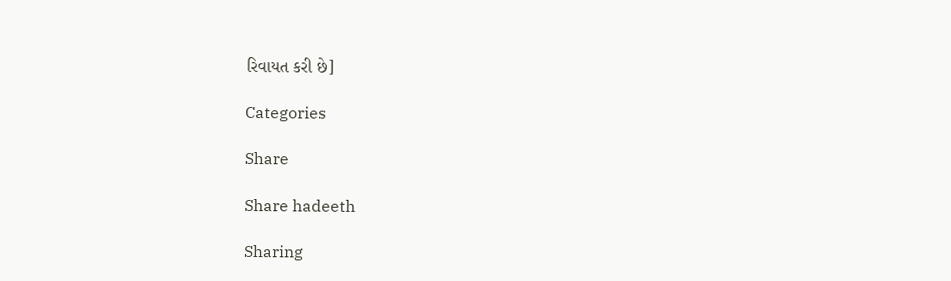રિવાયત કરી છે]

Categories

Share

Share hadeeth

Sharing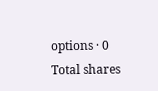options · 0 Total shares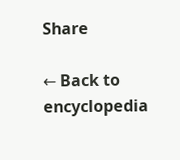Share

← Back to encyclopedia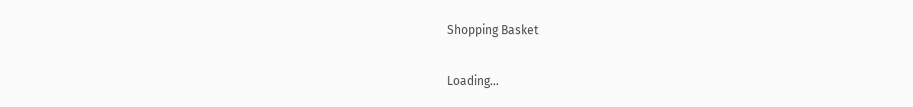Shopping Basket

Loading...